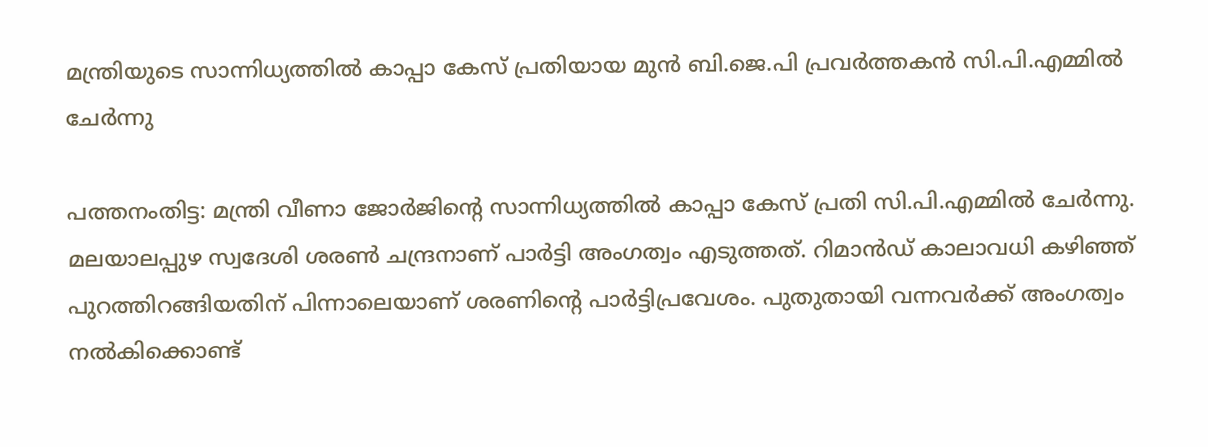മന്ത്രിയുടെ സാന്നിധ്യത്തിൽ കാപ്പാ കേസ് പ്രതിയായ മുന്‍ ബി.ജെ.പി പ്രവര്‍ത്തകന്‍ സി.പി.എമ്മിൽ ചേർന്നു

പത്തനംതിട്ട: മന്ത്രി വീണാ ജോർജിന്റെ സാന്നിധ്യത്തിൽ കാപ്പാ കേസ് പ്രതി സി.പി.എമ്മിൽ ചേർന്നു. മലയാലപ്പുഴ സ്വദേശി ശരൺ ചന്ദ്രനാണ് പാർട്ടി അംഗത്വം എടുത്തത്. റിമാൻഡ് കാലാവധി കഴിഞ്ഞ് പുറത്തിറങ്ങിയതിന് പിന്നാലെയാണ് ശരണിന്റെ പാർട്ടിപ്രവേശം. പുതുതായി വന്നവർക്ക് അംഗത്വം നൽകിക്കൊണ്ട്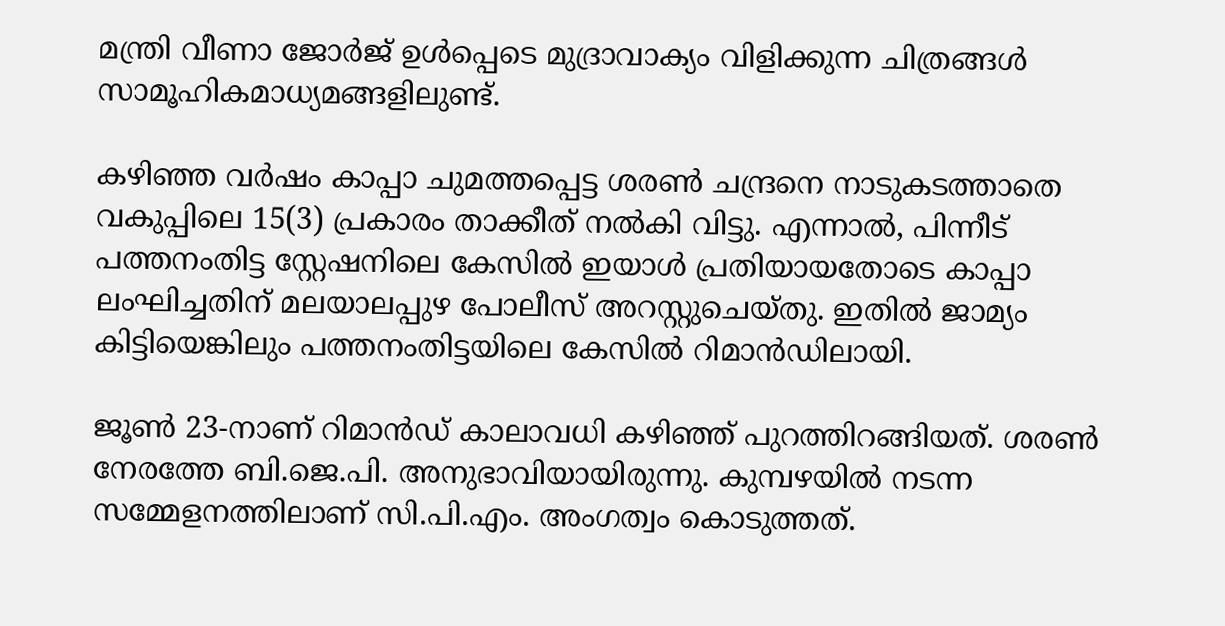മന്ത്രി വീണാ ജോർജ് ഉൾപ്പെടെ മുദ്രാവാക്യം വിളിക്കുന്ന ചിത്രങ്ങൾ സാമൂഹികമാധ്യമങ്ങളിലുണ്ട്.

കഴിഞ്ഞ വർഷം കാപ്പാ ചുമത്തപ്പെട്ട ശരൺ ചന്ദ്രനെ നാടുകടത്താതെ വകുപ്പിലെ 15(3) പ്രകാരം താക്കീത് നൽകി വിട്ടു. എന്നാൽ, പിന്നീട് പത്തനംതിട്ട സ്റ്റേഷനിലെ കേസിൽ ഇയാൾ പ്രതിയായതോടെ കാപ്പാ ലംഘിച്ചതിന് മലയാലപ്പുഴ പോലീസ് അറസ്റ്റുചെയ്തു. ഇതിൽ ‍ജാമ്യം കിട്ടിയെങ്കിലും പത്തനംതിട്ടയിലെ കേസിൽ റിമാൻഡിലായി.

ജൂൺ 23-നാണ് റിമാൻഡ് കാലാവധി കഴിഞ്ഞ് പുറത്തിറങ്ങിയത്. ശരൺ നേരത്തേ ബി.ജെ.പി. അനുഭാവിയായിരുന്നു. കുമ്പഴയിൽ നടന്ന സമ്മേളനത്തിലാണ് സി.പി.എം. അംഗത്വം കൊടുത്തത്.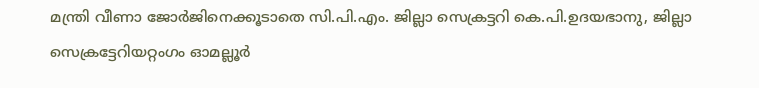മന്ത്രി വീണാ ജോർജിനെക്കൂടാതെ സി.പി.എം. ജില്ലാ സെക്രട്ടറി കെ.പി.ഉദയഭാനു, ജില്ലാ സെക്രട്ടേറിയറ്റംഗം ഓമല്ലൂർ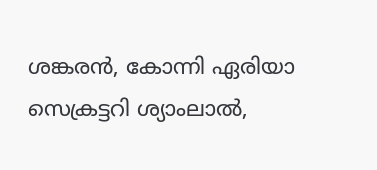ശങ്കരൻ, കോന്നി ഏരിയാ സെക്രട്ടറി ശ്യാംലാൽ,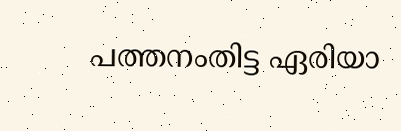പത്തനംതിട്ട ഏരിയാ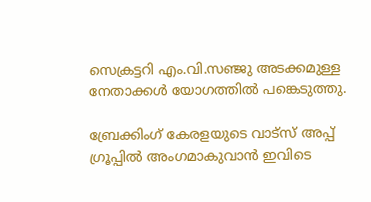സെക്രട്ടറി എം.വി.സഞ്ജു അടക്കമുള്ള നേതാക്കൾ യോഗത്തിൽ പങ്കെടുത്തു.

ബ്രേക്കിംഗ് കേരളയുടെ വാട്സ് അപ്പ് ഗ്രൂപ്പിൽ അംഗമാകുവാൻ ഇവിടെ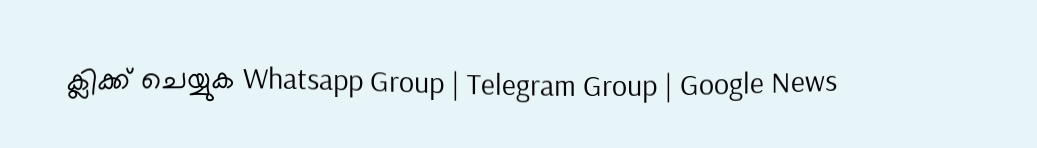ക്ലിക്ക് ചെയ്യുക Whatsapp Group | Telegram Group | Google News